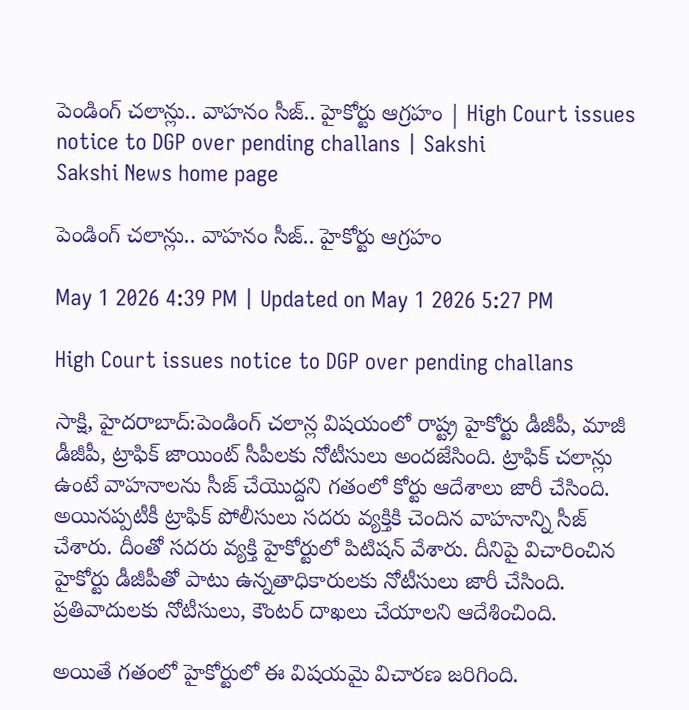పెండింగ్ చలాన్లు.. వాహనం సీజ్‌.. హైకోర్టు ఆగ్రహం | High Court issues notice to DGP over pending challans | Sakshi
Sakshi News home page

పెండింగ్ చలాన్లు.. వాహనం సీజ్‌.. హైకోర్టు ఆగ్రహం

May 1 2026 4:39 PM | Updated on May 1 2026 5:27 PM

High Court issues notice to DGP over pending challans

సాక్షి, హైదరాబాద్:పెండింగ్‌ చలాన్ల విషయంలో రాష్ట్ర హైకోర్టు డీజీపీ, మాజీ డీజీపీ, ట్రాఫిక్‌ జాయింట్‌ సీపీలకు నోటీసులు అందజేసింది. ట్రాఫిక్‌ చలాన్లు ఉంటే వాహనాలను సీజ్‌ చేయెుద్దని గతంలో కోర్టు ఆదేశాలు జారీ చేసింది. అయినప్పటీకీ ట్రాఫిక్‌ పోలీసులు సదరు వ్యక్తికి చెందిన వాహనాన్ని సీజ్‌ చేశారు. దీంతో సదరు వ్యక్తి హైకోర్టులో పిటిషన్ వేశారు. దీనిపై విచారించిన హైకోర్టు డీజీపీతో పాటు ఉన్నతాధికారులకు నోటీసులు జారీ చేసింది. ప్రతివాదులకు నోటీసులు, కౌంటర్ దాఖలు చేయాలని ఆదేశించింది.

అయితే గతంలో హైకోర్టులో ఈ విషయమై విచారణ జరిగింది.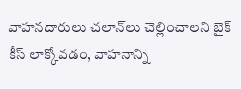వాహనదారులు చలాన్‌లు చెల్లించాలని బైక్ కీస్ లాక్కోవడం, వాహనాన్ని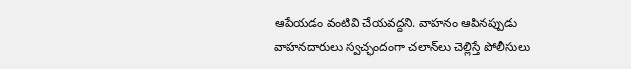ఆపేయడం వంటివి చేయవద్దని. వాహనం ఆపినప్పుడు వాహనదారులు స్వచ్ఛందంగా చలాన్‌లు చెల్లిస్తే పోలీసులు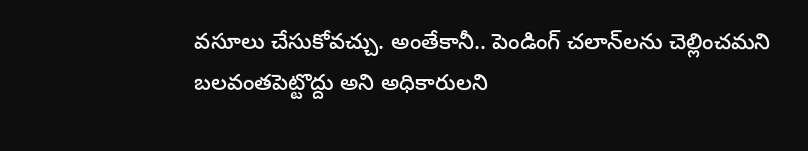వసూలు చేసుకోవచ్చు. అంతేకానీ.. పెండింగ్ చలాన్‌లను చెల్లించమని బలవంతపెట్టొద్దు అని అధికారులని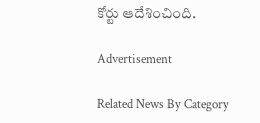కోర్టు ఆదేశించింది.

Advertisement

Related News By Category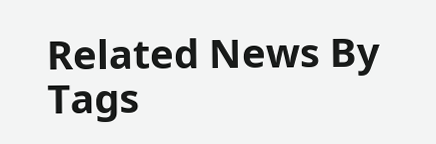Related News By Tags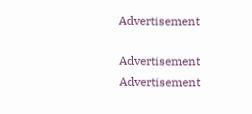Advertisement

Advertisement
Advertisement